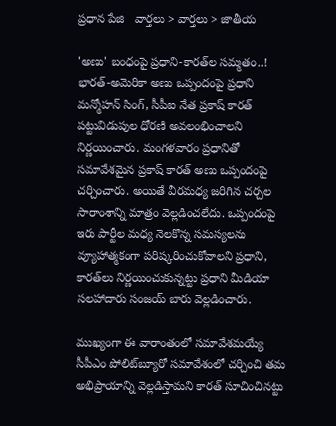ప్రధాన పేజి   వార్తలు > వార్తలు > జాతీయ

'అణు' బంధంపై ప్రధాని-కారత్‌ల సమ్మతం..!
భారత్-అమెరికా అణు ఒప్పందంపై ప్రధాని మన్మోహన్ సింగ్, సీపీఐ నేత ప్రకాష్ కారత్ పట్టువిడుపుల ధోరణి అవలంభించాలని నిర్ణయించారు. మంగళవారం ప్రధానితో సమావేశమైన ప్రకాష్ కారత్ అణు ఒప్పందంపై చర్చించారు. అయితే వీరమధ్య జరిగిన చర్చల సారాంశాన్ని మాత్రం వెల్లడించలేదు. ఒప్పందంపై ఇరు పార్టీల మధ్య నెలకొన్న సమస్యలను వ్యూహాత్మకంగా పరిష్కరించుకోవాలని ప్రధాని, కారత్‌లు నిర్ణయించుకున్నట్టు ప్రధాని మీడియా సలహాదారు సంజయ్ బారు వెల్లడించారు.

ముఖ్యంగా ఈ వారాంతంలో సమావేశమయ్యే సీపీఎం పోలిట్‌బ్యూరో సమావేశంలో చర్చించి తమ అభిప్రాయాన్ని వెల్లడిస్తామని కారత్ సూచించినట్టు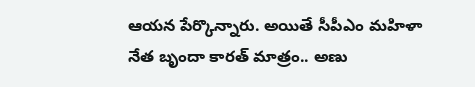ఆయన పేర్కొన్నారు. అయితే సీపీఎం మహిళా నేత బృందా కారత్ మాత్రం.. అణు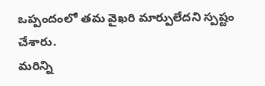ఒప్పందంలో తమ వైఖరి మార్పులేదని స్పష్టం చేశారు.
మరిన్ని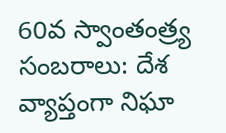60వ స్వాంతంత్ర్య సంబరాలు: దేశ వ్యాప్తంగా నిఘా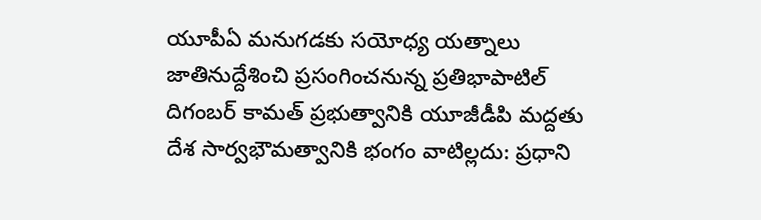యూపీఏ మనుగడకు సయోధ్య యత్నాలు
జాతినుద్దేశించి ప్రసంగించనున్న ప్రతిభాపాటిల్
దిగంబర్ కామత్ ప్రభుత్వానికి యూజీడీపి మద్దతు
దేశ సార్వభౌమత్వానికి భంగం వాటిల్లదు: ప్రధాని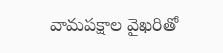వామపక్షాల వైఖరితో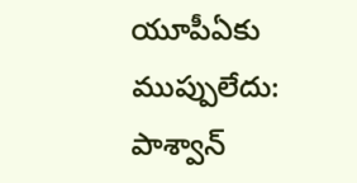యూపీఏకు ముప్పులేదు: పాశ్వాన్